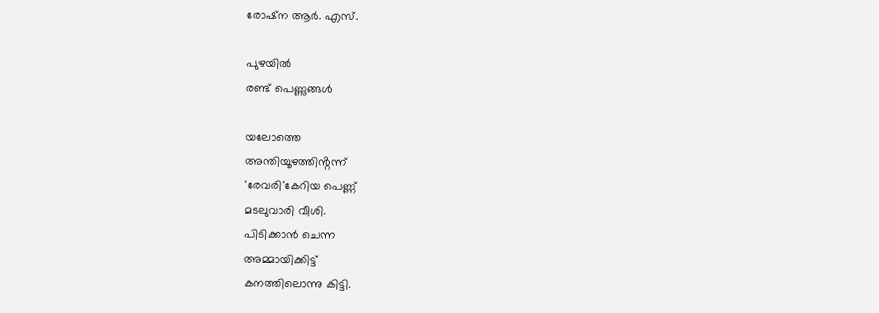രോഷ്ന ആർ. എസ്.

പുഴയിൽ
രണ്ട് പെണ്ണുങ്ങൾ

യലോത്തെ
അന്തിയൂഴത്തിൻ്റന്ന്
'രേവരി'കേറിയ പെണ്ണ്
മടലുവാരി വീശി.
പിടിക്കാൻ ചെന്ന
അമ്മായിക്കിട്ട്
കനത്തിലൊന്നു കിട്ടി.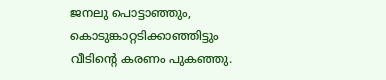ജനലു പൊട്ടാഞ്ഞും,
കൊടുങ്കാറ്റടിക്കാഞ്ഞിട്ടും
വീടിന്റെ കരണം പുകഞ്ഞു.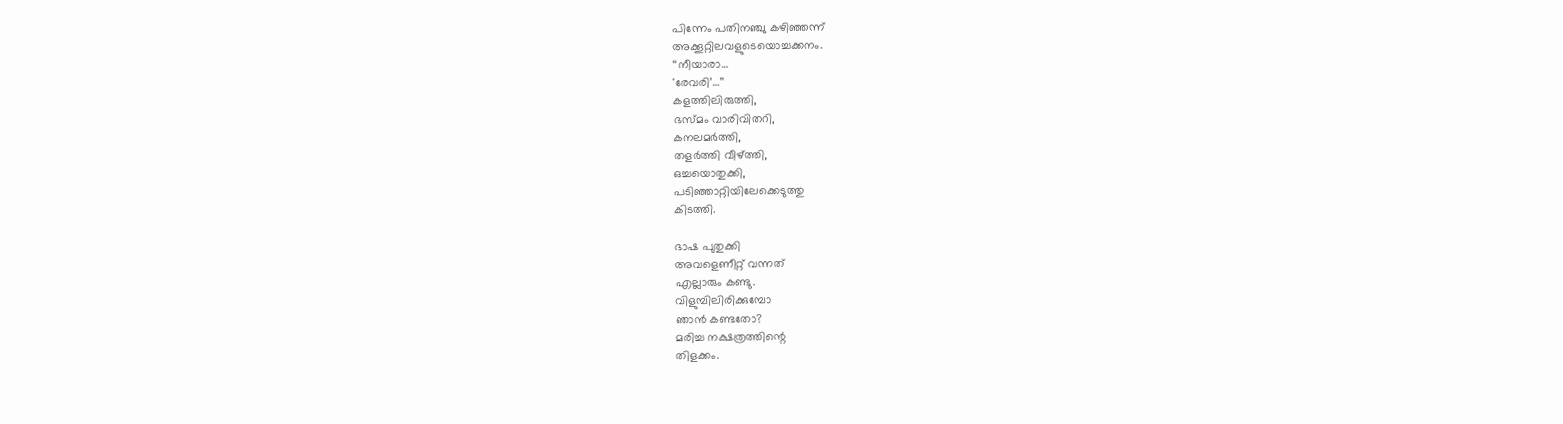പിന്നേം പതിനഞ്ചു കഴിഞ്ഞന്ന്
അക്കൂറ്റിലവളുടെയൊച്ചക്കനം.
‘‘നീയാരാ…
'രേവരി’…’’
കളത്തിലിരുത്തി,
ഭസ്മം വാരിവിതറി,
കനലമർത്തി,
തളർത്തി വീഴ്ത്തി,
ഒച്ചയൊതുക്കി,
പടിഞ്ഞാറ്റിയിലേക്കെടുത്തു
കിടത്തി.

ഭാഷ പുതുക്കി
അവളെണീറ്റ് വന്നത്
എല്ലാരും കണ്ടു.
വിളുമ്പിലിരിക്കുമ്പോ
ഞാൻ കണ്ടതോ?
മരിച്ച നക്ഷത്രത്തിന്റെ
തിളക്കം.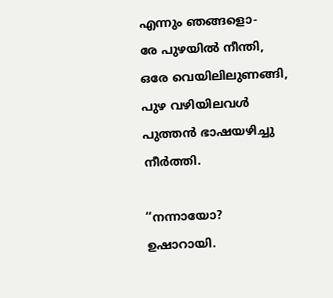എന്നും ഞങ്ങളൊ-
രേ പുഴയിൽ നീന്തി,
ഒരേ വെയിലിലുണങ്ങി,
പുഴ വഴിയിലവൾ
പുത്തൻ ഭാഷയഴിച്ചു
നീർത്തി.

‘‘നന്നായോ?
ഉഷാറായി.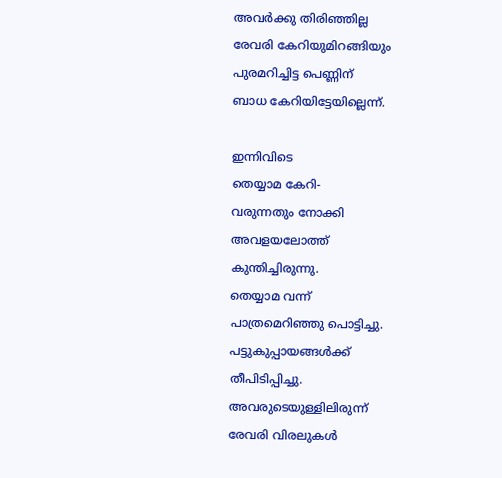അവർക്കു തിരിഞ്ഞില്ല
രേവരി കേറിയുമിറങ്ങിയും
പുരമറിച്ചിട്ട പെണ്ണിന്
ബാധ കേറിയിട്ടേയില്ലെന്ന്.

ഇന്നിവിടെ
തെയ്യാമ കേറി-
വരുന്നതും നോക്കി
അവളയലോത്ത്
കുന്തിച്ചിരുന്നു.
തെയ്യാമ വന്ന്
പാത്രമെറിഞ്ഞു പൊട്ടിച്ചു.
പട്ടുകുപ്പായങ്ങൾക്ക്
തീപിടിപ്പിച്ചു.
അവരുടെയുള്ളിലിരുന്ന്
രേവരി വിരലുകൾ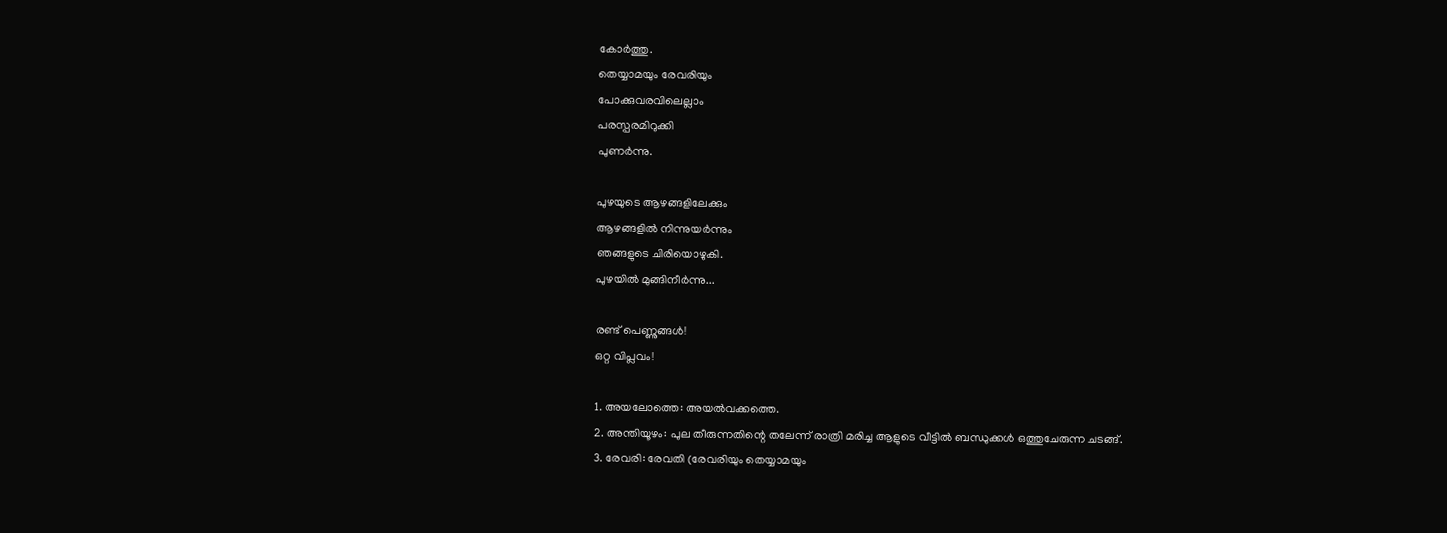കോർത്തു.
തെയ്യാമയും രേവരിയും
പോക്കുവരവിലെല്ലാം
പരസ്പരമിറുക്കി
പുണർന്നു.

പുഴയുടെ ആഴങ്ങളിലേക്കും
ആഴങ്ങളിൽ നിന്നുയർന്നും
ഞങ്ങളുടെ ചിരിയൊഴുകി.
പുഴയിൽ മുങ്ങിനീർന്നു...

രണ്ട് പെണ്ണുങ്ങൾ!
ഒറ്റ വിപ്ലവം!

1. അയലോത്തെ: അയൽവക്കത്തെ.
2. അന്തിയൂഴം: പുല തീരുന്നതിന്റെ തലേന്ന് രാത്രി മരിച്ച ആളുടെ വീട്ടിൽ ബന്ധുക്കൾ ഒത്തുചേരുന്ന ചടങ്ങ്.
3. രേവരി: രേവതി (രേവരിയും തെയ്യാമയും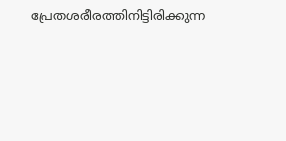പ്രേതശരീരത്തിനിട്ടിരിക്കുന്ന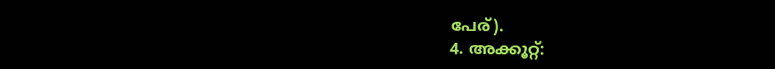പേര്).
4. അക്കൂറ്റ്: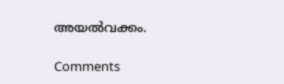അയൽവക്കം.

Comments